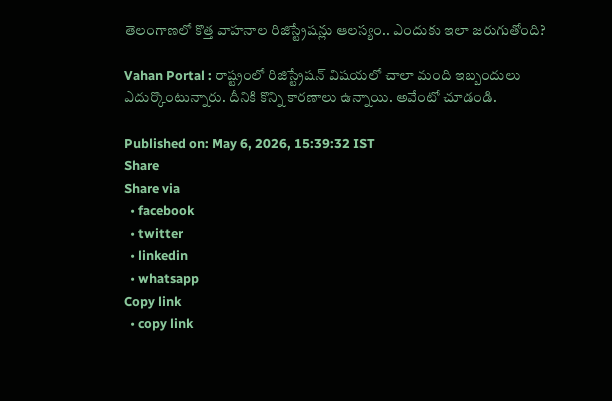తెలంగాణలో కొత్త వాహనాల రిజిస్ట్రేషన్లు ఆలస్యం.. ఎందుకు ఇలా జరుగుతోంది?

Vahan Portal : రాష్ట్రంలో రిజిస్ట్రేషన్ విషయలో చాలా మంది ఇబ్బందులు ఎదుర్కొంటున్నారు. దీనికి కొన్ని కారణాలు ఉన్నాయి. అవేంటో చూడండి.

Published on: May 6, 2026, 15:39:32 IST
Share
Share via
  • facebook
  • twitter
  • linkedin
  • whatsapp
Copy link
  • copy link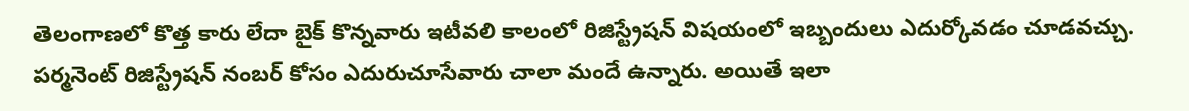తెలంగాణలో కొత్త కారు లేదా బైక్ కొన్నవారు ఇటీవలి కాలంలో రిజిస్ట్రేషన్ విషయంలో ఇబ్బందులు ఎదుర్కోవడం చూడవచ్చు. పర్మనెంట్ రిజిస్ట్రేషన్ నంబర్ కోసం ఎదురుచూసేవారు చాలా మందే ఉన్నారు. అయితే ఇలా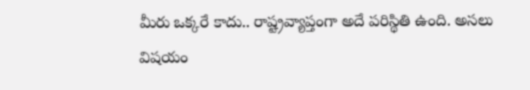మీరు ఒక్కరే కాదు.. రాష్ట్రవ్యాప్తంగా అదే పరిస్థితి ఉంది. అసలు విషయం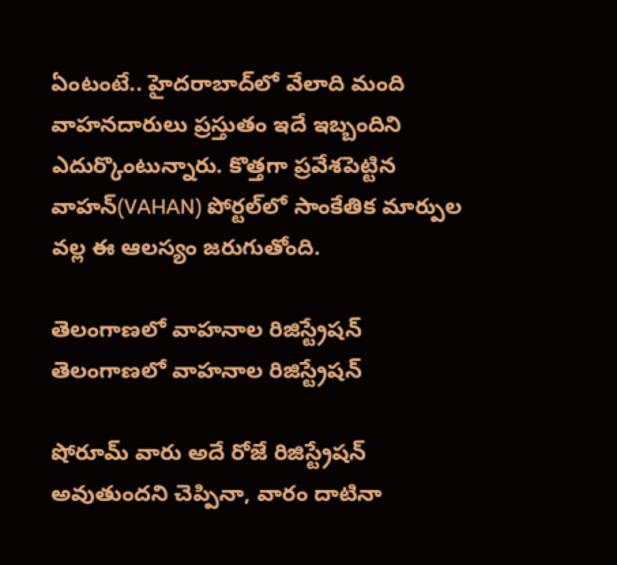ఏంటంటే.. హైదరాబాద్‌లో వేలాది మంది వాహనదారులు ప్రస్తుతం ఇదే ఇబ్బందిని ఎదుర్కొంటున్నారు. కొత్తగా ప్రవేశపెట్టిన వాహన్(VAHAN) పోర్టల్‌లో సాంకేతిక మార్పుల వల్ల ఈ ఆలస్యం జరుగుతోంది.

తెలంగాణలో వాహనాల రిజిస్ట్రేషన్
తెలంగాణలో వాహనాల రిజిస్ట్రేషన్

షోరూమ్ వారు అదే రోజే రిజిస్ట్రేషన్ అవుతుందని చెప్పినా, వారం దాటినా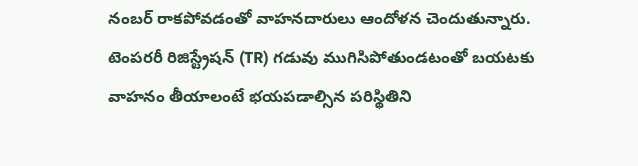నంబర్ రాకపోవడంతో వాహనదారులు ఆందోళన చెందుతున్నారు. టెంపరరీ రిజిస్ట్రేషన్ (TR) గడువు ముగిసిపోతుండటంతో బయటకు వాహనం తీయాలంటే భయపడాల్సిన పరిస్థితిని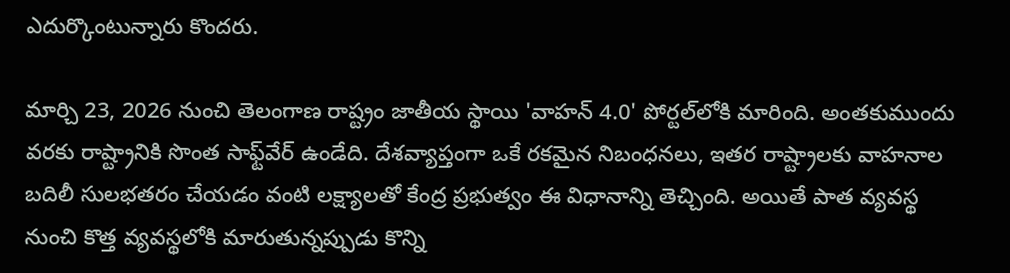ఎదుర్కొంటున్నారు కొందరు.

మార్చి 23, 2026 నుంచి తెలంగాణ రాష్ట్రం జాతీయ స్థాయి 'వాహన్ 4.0' పోర్టల్‌లోకి మారింది. అంతకుముందు వరకు రాష్ట్రానికి సొంత సాఫ్ట్‌వేర్ ఉండేది. దేశవ్యాప్తంగా ఒకే రకమైన నిబంధనలు, ఇతర రాష్ట్రాలకు వాహనాల బదిలీ సులభతరం చేయడం వంటి లక్ష్యాలతో కేంద్ర ప్రభుత్వం ఈ విధానాన్ని తెచ్చింది. అయితే పాత వ్యవస్థ నుంచి కొత్త వ్యవస్థలోకి మారుతున్నప్పుడు కొన్ని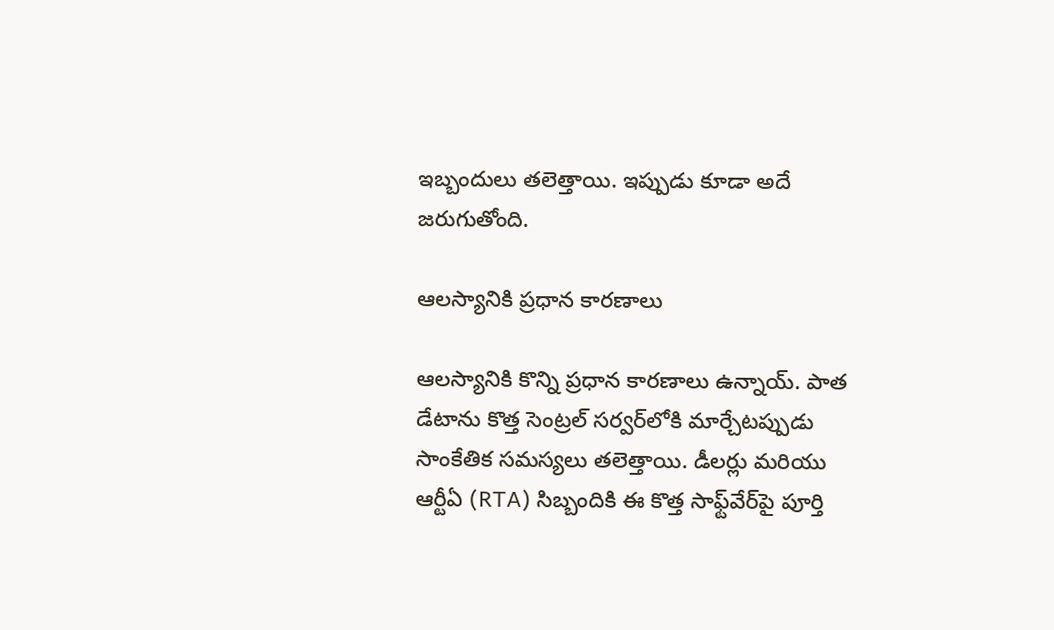ఇబ్బందులు తలెత్తాయి. ఇప్పుడు కూడా అదే జరుగుతోంది.

ఆలస్యానికి ప్రధాన కారణాలు

ఆలస్యానికి కొన్ని ప్రధాన కారణాలు ఉన్నాయ్. పాత డేటాను కొత్త సెంట్రల్ సర్వర్‌లోకి మార్చేటప్పుడు సాంకేతిక సమస్యలు తలెత్తాయి. డీలర్లు మరియు ఆర్టీఏ (RTA) సిబ్బందికి ఈ కొత్త సాఫ్ట్‌వేర్‌పై పూర్తి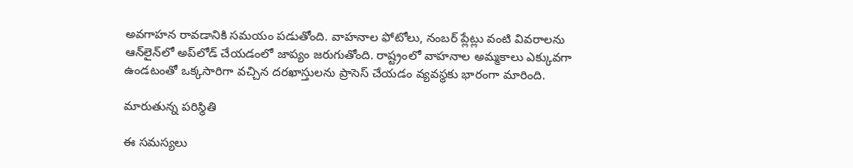అవగాహన రావడానికి సమయం పడుతోంది. వాహనాల ఫోటోలు, నంబర్ ప్లేట్లు వంటి వివరాలను ఆన్‌లైన్‌లో అప్‌లోడ్ చేయడంలో జాప్యం జరుగుతోంది. రాష్ట్రంలో వాహనాల అమ్మకాలు ఎక్కువగా ఉండటంతో ఒక్కసారిగా వచ్చిన దరఖాస్తులను ప్రాసెస్ చేయడం వ్యవస్థకు భారంగా మారింది.

మారుతున్న పరిస్థితి

ఈ సమస్యలు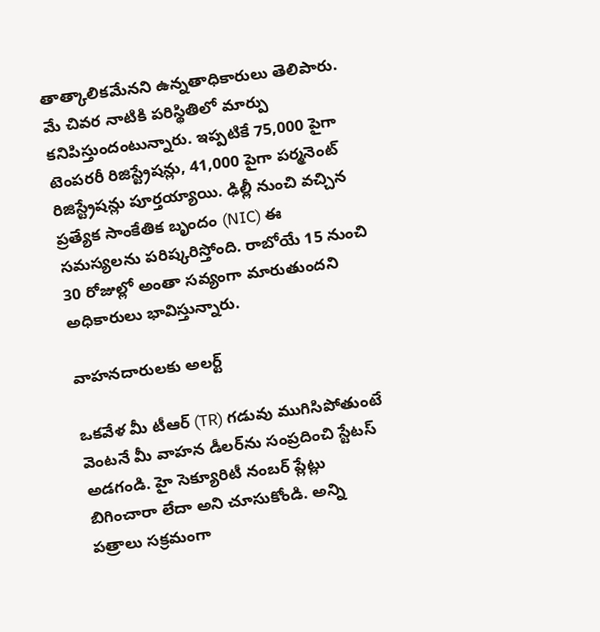తాత్కాలికమేనని ఉన్నతాధికారులు తెలిపారు. మే చివర నాటికి పరిస్థితిలో మార్పు కనిపిస్తుందంటున్నారు. ఇప్పటికే 75,000 పైగా టెంపరరీ రిజిస్ట్రేషన్లు, 41,000 పైగా పర్మనెంట్ రిజిస్ట్రేషన్లు పూర్తయ్యాయి. ఢిల్లీ నుంచి వచ్చిన ప్రత్యేక సాంకేతిక బృందం (NIC) ఈ సమస్యలను పరిష్కరిస్తోంది. రాబోయే 15 నుంచి 30 రోజుల్లో అంతా సవ్యంగా మారుతుందని అధికారులు భావిస్తున్నారు.

వాహనదారులకు అలర్ట్

ఒకవేళ మీ టీఆర్ (TR) గడువు ముగిసిపోతుంటే వెంటనే మీ వాహన డీలర్‌ను సంప్రదించి స్టేటస్ అడగండి. హై సెక్యూరిటీ నంబర్ ప్లేట్లు బిగించారా లేదా అని చూసుకోండి. అన్ని పత్రాలు సక్రమంగా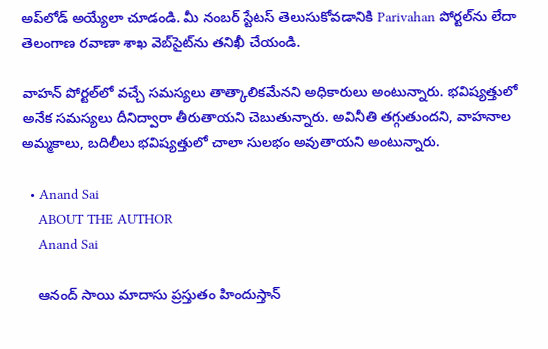అప్‌లోడ్ అయ్యేలా చూడండి. మీ నంబర్ స్టేటస్ తెలుసుకోవడానికి Parivahan పోర్టల్‌ను లేదా తెలంగాణ రవాణా శాఖ వెబ్‌సైట్‌ను తనిఖీ చేయండి.

వాహన్ పోర్టల్‌లో వచ్చే సమస్యలు తాత్కాలికమేనని అధికారులు అంటున్నారు. భవిష్యత్తులో అనేక సమస్యలు దీనిద్వారా తీరుతాయని చెబుతున్నారు. అవినీతి తగ్గుతుందని, వాహనాల అమ్మకాలు, బదిలీలు భవిష్యత్తులో చాలా సులభం అవుతాయని అంటున్నారు.

  • Anand Sai
    ABOUT THE AUTHOR
    Anand Sai

    ఆనంద్ సాయి మాదాసు ప్రస్తుతం హిందుస్తాన్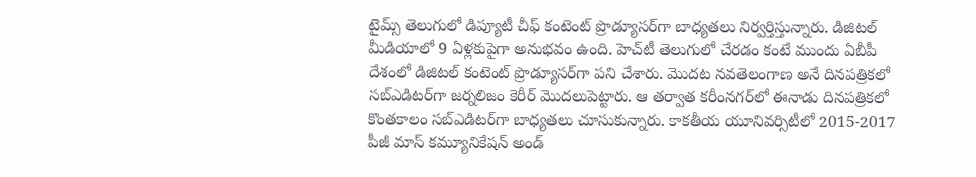టైమ్స్ తెలుగులో డిప్యూటీ చీఫ్ కంటెంట్ ప్రొడ్యూసర్‌గా బాధ్యతలు నిర్వర్తిస్తున్నారు. డిజిటల్ మీడియాలో 9 ఏళ్లకుపైగా అనుభవం ఉంది. హెచ్‌టీ తెలుగులో చేరడం కంటే ముందు ఏబీపీ దేశంలో డిజిటల్ కంటెంట్ ప్రొడ్యూసర్‌గా పని చేశారు. మెుదట నవతెలంగాణ అనే దినపత్రికలో సబ్ఎడిటర్‌గా జర్నలిజం కెరీర్ మెుదలుపెట్టారు. ఆ తర్వాత కరీంనగర్‌లో ఈనాడు దినపత్రికలో కొంతకాలం సబ్‌ఎడిటర్‌గా బాధ్యతలు చూసుకున్నారు. కాకతీయ యూనివర్సిటీలో 2015-2017 పీజీ మాస్ కమ్యూనికేషన్ అండ్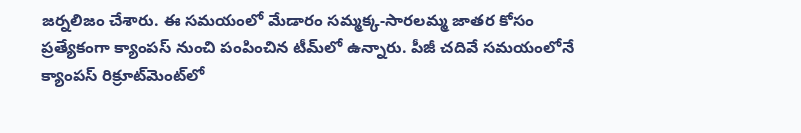జర్నలిజం చేశారు. ఈ సమయంలో మేడారం సమ్మక్క-సారలమ్మ జాతర కోసం ప్రత్యేకంగా క్యాంపస్ నుంచి పంపించిన టీమ్‌లో ఉన్నారు. పీజీ చదివే సమయంలోనే క్యాంపస్ రిక్రూట్‌మెంట్‌లో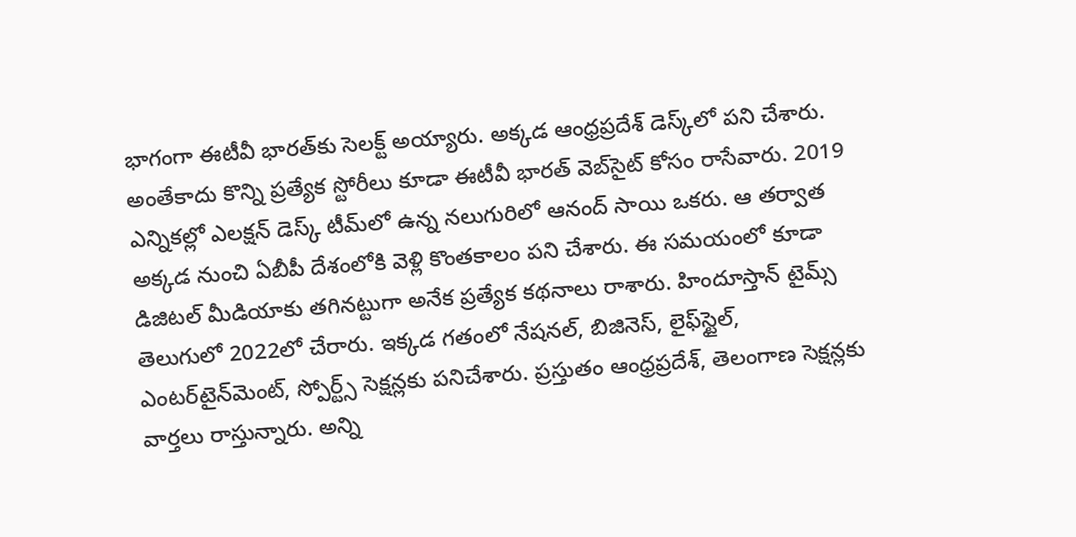భాగంగా ఈటీవీ భారత్‌కు సెలక్ట్ అయ్యారు. అక్కడ ఆంధ్రప్రదేశ్‌ డెస్క్‌లో పని చేశారు. అంతేకాదు కొన్ని ప్రత్యేక స్టోరీలు కూడా ఈటీవీ భారత్ వెబ్‌సైట్ కోసం రాసేవారు. 2019 ఎన్నికల్లో ఎలక్షన్ డెస్క్‌ టీమ్‌లో ఉన్న నలుగురిలో ఆనంద్ సాయి ఒకరు. ఆ తర్వాత అక్కడ నుంచి ఏబీపీ దేశంలోకి వెళ్లి కొంతకాలం పని చేశారు. ఈ సమయంలో కూడా డిజిటల్ మీడియాకు తగినట్టుగా అనేక ప్రత్యేక కథనాలు రాశారు. హిందూస్తాన్ టైమ్స్‌ తెలుగులో 2022లో చేరారు. ఇక్కడ గతంలో నేషనల్, బిజినెస్, లైఫ్‌స్టైల్, ఎంటర్‌టైన్‌మెంట్‌, స్పోర్ట్స్‌ సెక్షన్లకు పనిచేశారు. ప్రస్తుతం ఆంధ్రప్రదేశ్, తెలంగాణ సెక్షన్లకు వార్తలు రాస్తున్నారు. అన్ని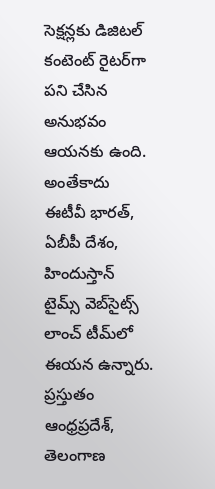సెక్షన్లకు డిజిటల్ కంటెంట్ రైటర్‌గా పని చేసిన అనుభవం ఆయనకు ఉంది. అంతేకాదు ఈటీవీ భారత్, ఏబీపీ దేశం, హిందుస్తాన్ టైమ్స్ వెబ్‌సైట్స్ లాంచ్ టీమ్‌లో ఈయన ఉన్నారు. ప్రస్తుతం ఆంధ్రప్రదేశ్, తెలంగాణ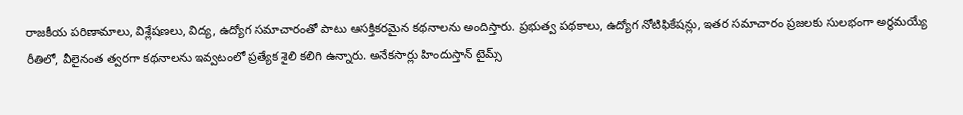రాజకీయ పరిణామాలు, విశ్లేషణలు, విద్య, ఉద్యోగ సమాచారంతో పాటు ఆసక్తికరమైన కథనాలను అందిస్తారు. ప్రభుత్వ పథకాలు, ఉద్యోగ నోటిఫికేషన్లు, ఇతర సమాచారం ప్రజలకు సులభంగా అర్థమయ్యే రీతిలో, వీలైనంత త్వరగా కథనాలను ఇవ్వటంలో ప్రత్యేక శైలి కలిగి ఉన్నారు. అనేకసార్లు హిందుస్తాన్ టైమ్స్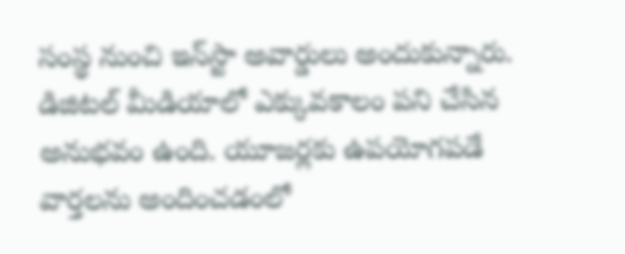సంస్థ నుంచి ఇన్‌స్టా అవార్డులు అందుకున్నారు. డిజిటల్ మీడియాలో ఎక్కువకాలం పని చేసిన అనుభవం ఉంది. యూజర్లకు ఉపయోగపడే వార్తలను అందించడంలో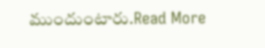ముందుంటారు.Read More